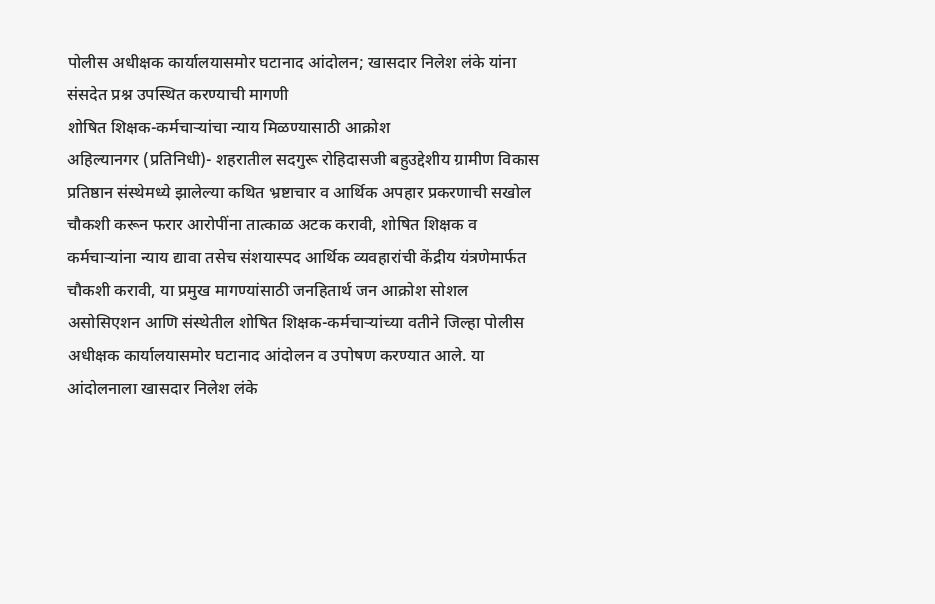पोलीस अधीक्षक कार्यालयासमोर घटानाद आंदोलन; खासदार निलेश लंके यांना संसदेत प्रश्न उपस्थित करण्याची मागणी
शोषित शिक्षक-कर्मचाऱ्यांचा न्याय मिळण्यासाठी आक्रोश
अहिल्यानगर (प्रतिनिधी)- शहरातील सदगुरू रोहिदासजी बहुउद्देशीय ग्रामीण विकास प्रतिष्ठान संस्थेमध्ये झालेल्या कथित भ्रष्टाचार व आर्थिक अपहार प्रकरणाची सखोल चौकशी करून फरार आरोपींना तात्काळ अटक करावी, शोषित शिक्षक व कर्मचाऱ्यांना न्याय द्यावा तसेच संशयास्पद आर्थिक व्यवहारांची केंद्रीय यंत्रणेमार्फत चौकशी करावी, या प्रमुख मागण्यांसाठी जनहितार्थ जन आक्रोश सोशल असोसिएशन आणि संस्थेतील शोषित शिक्षक-कर्मचाऱ्यांच्या वतीने जिल्हा पोलीस अधीक्षक कार्यालयासमोर घटानाद आंदोलन व उपोषण करण्यात आले. या आंदोलनाला खासदार निलेश लंके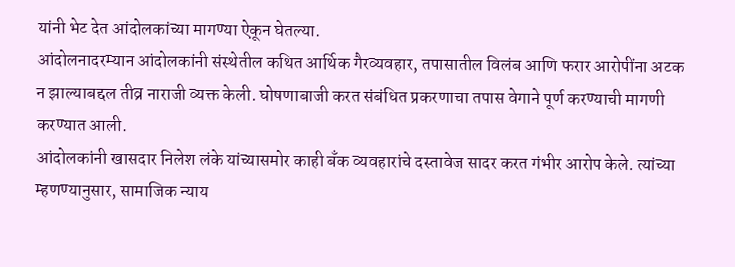यांनी भेट देत आंदोलकांच्या मागण्या ऐकून घेतल्या.
आंदोलनादरम्यान आंदोलकांनी संस्थेतील कथित आर्थिक गैरव्यवहार, तपासातील विलंब आणि फरार आरोपींना अटक न झाल्याबद्दल तीव्र नाराजी व्यक्त केली. घोषणाबाजी करत संबंधित प्रकरणाचा तपास वेगाने पूर्ण करण्याची मागणी करण्यात आली.
आंदोलकांनी खासदार निलेश लंके यांच्यासमोर काही बँक व्यवहारांचे दस्तावेज सादर करत गंभीर आरोप केले. त्यांच्या म्हणण्यानुसार, सामाजिक न्याय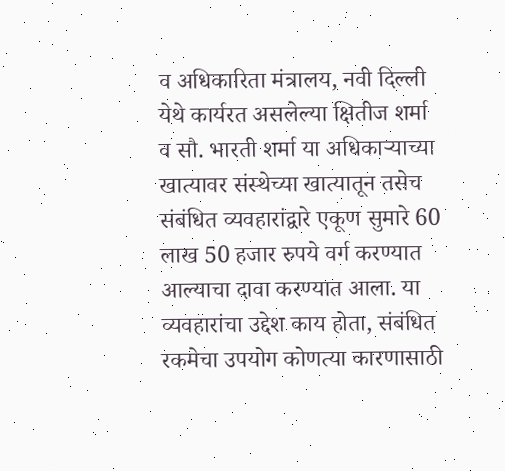व अधिकारिता मंत्रालय, नवी दिल्ली येथे कार्यरत असलेल्या क्षितीज शर्मा व सौ. भारती शर्मा या अधिकाऱ्याच्या खात्यावर संस्थेच्या खात्यातून तसेच संबंधित व्यवहारांद्वारे एकूण सुमारे 60 लाख 50 हजार रुपये वर्ग करण्यात आल्याचा दावा करण्यात आला. या व्यवहारांचा उद्देश काय होता, संबंधित रकमेचा उपयोग कोणत्या कारणासाठी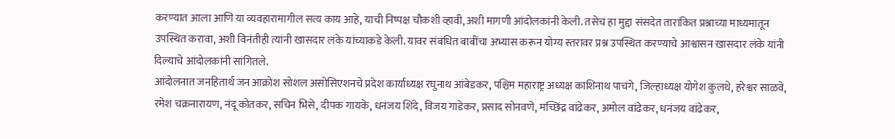करण्यात आला आणि या व्यवहारामागील सत्य काय आहे, याची निष्पक्ष चौकशी व्हावी, अशी मागणी आंदोलकांनी केली. तसेच हा मुद्दा संसदेत तारांकित प्रश्नाच्या माध्यमातून उपस्थित करावा, अशी विनंतीही त्यांनी खासदार लंके यांच्याकडे केली. यावर संबंधित बाबींचा अभ्यास करून योग्य स्तरावर प्रश्न उपस्थित करण्याचे आश्वासन खासदार लंके यांनी दिल्याचे आंदोलकांनी सांगितले.
आंदोलनात जनहितार्थ जन आक्रोश सोशल असोसिएशनचे प्रदेश कार्याध्यक्ष रघुनाथ आंबेडकर, पश्चिम महाराष्ट्र अध्यक्ष काशिनाथ पाचंगे, जिल्हाध्यक्ष योगेश कुलथे, हरेश्वर साळवे, रमेश चक्रनारायण, नंदू कोतकर, सचिन भिसे, दीपक गायके, धनंजय शिंदे, विजय गाडेकर, प्रसाद सोनवणे, मच्छिंद्र वांढेकर, अमोल वांढेकर, धनंजय वांढेकर,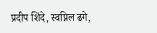प्रदीप शिंदे, स्वप्निल ढगे,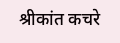श्रीकांत कचरे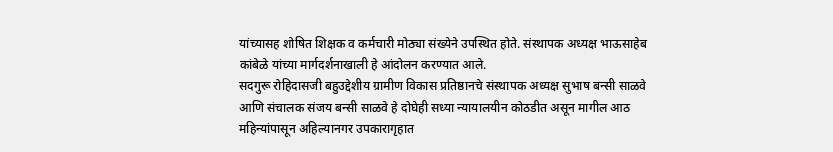यांच्यासह शोषित शिक्षक व कर्मचारी मोठ्या संख्येने उपस्थित होते. संस्थापक अध्यक्ष भाऊसाहेब कांबेळे यांच्या मार्गदर्शनाखाली हे आंदोलन करण्यात आले.
सदगुरू रोहिदासजी बहुउद्देशीय ग्रामीण विकास प्रतिष्ठानचे संस्थापक अध्यक्ष सुभाष बन्सी साळवे आणि संचालक संजय बन्सी साळवे हे दोघेही सध्या न्यायालयीन कोठडीत असून मागील आठ महिन्यांपासून अहिल्यानगर उपकारागृहात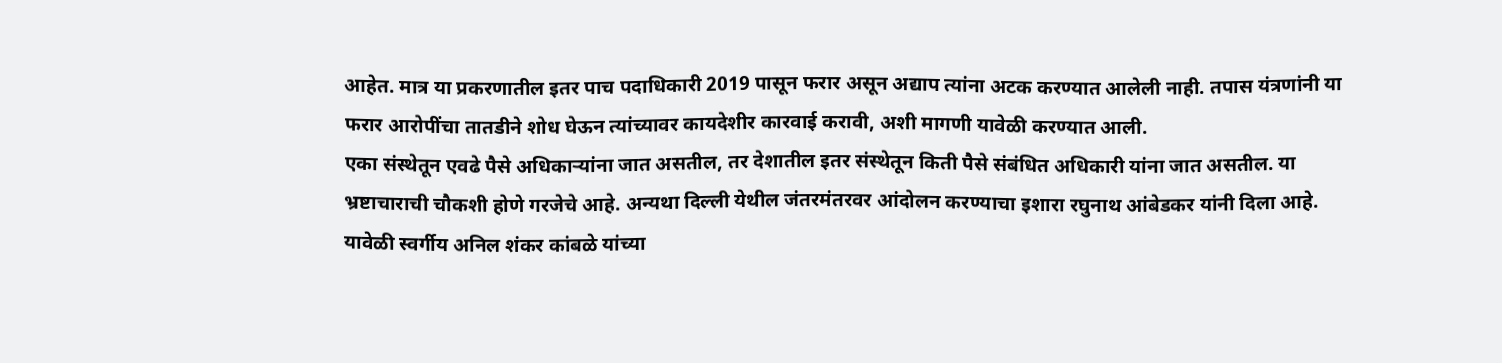आहेत. मात्र या प्रकरणातील इतर पाच पदाधिकारी 2019 पासून फरार असून अद्याप त्यांना अटक करण्यात आलेली नाही. तपास यंत्रणांनी या फरार आरोपींचा तातडीने शोध घेऊन त्यांच्यावर कायदेशीर कारवाई करावी, अशी मागणी यावेळी करण्यात आली.
एका संस्थेतून एवढे पैसे अधिकाऱ्यांना जात असतील, तर देशातील इतर संस्थेतून किती पैसे संबंधित अधिकारी यांना जात असतील. या भ्रष्टाचाराची चौकशी होणे गरजेचे आहे. अन्यथा दिल्ली येथील जंतरमंतरवर आंदोलन करण्याचा इशारा रघुनाथ आंबेडकर यांनी दिला आहे.
यावेळी स्वर्गीय अनिल शंकर कांबळे यांच्या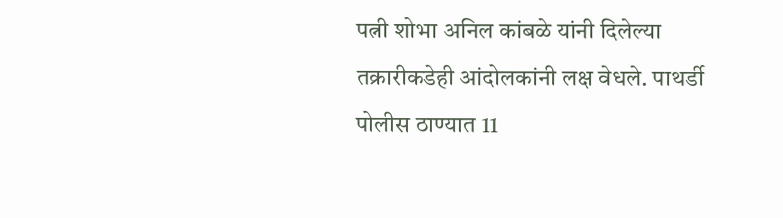पत्नी शोभा अनिल कांबळे यांनी दिलेल्या तक्रारीकडेही आंदोलकांनी लक्ष वेधले. पाथर्डी पोलीस ठाण्यात 11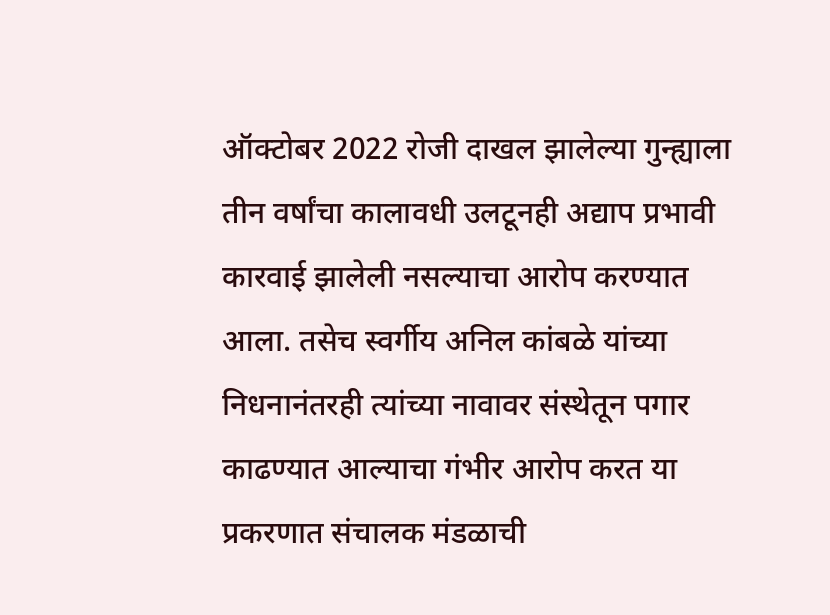ऑक्टोबर 2022 रोजी दाखल झालेल्या गुन्ह्याला तीन वर्षांचा कालावधी उलटूनही अद्याप प्रभावी कारवाई झालेली नसल्याचा आरोप करण्यात आला. तसेच स्वर्गीय अनिल कांबळे यांच्या निधनानंतरही त्यांच्या नावावर संस्थेतून पगार काढण्यात आल्याचा गंभीर आरोप करत या प्रकरणात संचालक मंडळाची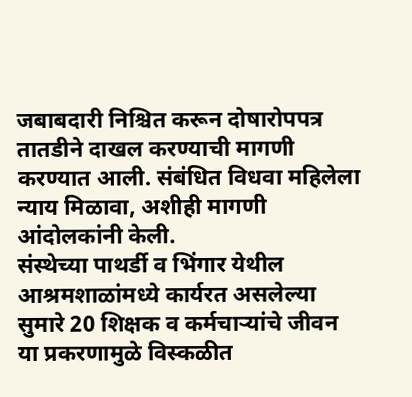जबाबदारी निश्चित करून दोषारोपपत्र तातडीने दाखल करण्याची मागणी करण्यात आली. संबंधित विधवा महिलेला न्याय मिळावा, अशीही मागणी आंदोलकांनी केली.
संस्थेच्या पाथर्डी व भिंगार येथील आश्रमशाळांमध्ये कार्यरत असलेल्या सुमारे 20 शिक्षक व कर्मचाऱ्यांचे जीवन या प्रकरणामुळे विस्कळीत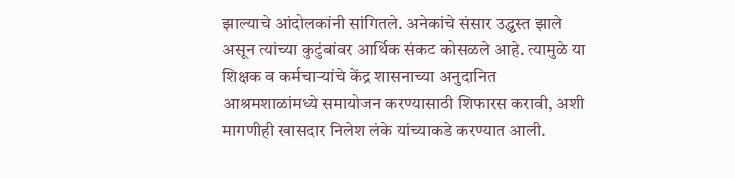झाल्याचे आंदोलकांनी सांगितले. अनेकांचे संसार उद्ध्वस्त झाले असून त्यांच्या कुटुंबांवर आर्थिक संकट कोसळले आहे. त्यामुळे या शिक्षक व कर्मचाऱ्यांचे केंद्र शासनाच्या अनुदानित आश्रमशाळांमध्ये समायोजन करण्यासाठी शिफारस करावी, अशी मागणीही खासदार निलेश लंके यांच्याकडे करण्यात आली.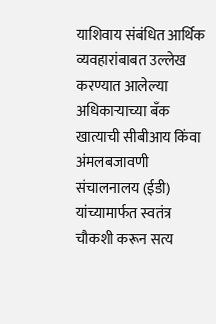याशिवाय संबंधित आर्थिक व्यवहारांबाबत उल्लेख करण्यात आलेल्या अधिकाऱ्याच्या बँक खात्याची सीबीआय किंवा अंमलबजावणी संचालनालय (ईडी) यांच्यामार्फत स्वतंत्र चौकशी करून सत्य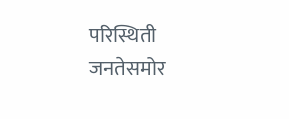परिस्थिती जनतेसमोर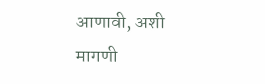आणावी, अशी मागणी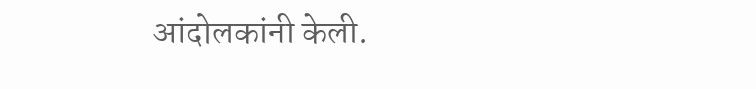आंदोलकांनी केली.